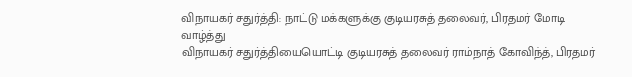விநாயகர் சதுர்த்தி: நாட்டு மக்களுக்கு குடியரசுத் தலைவர், பிரதமர் மோடி வாழ்த்து
விநாயகர் சதுர்த்தியையொட்டி குடியரசுத் தலைவர் ராம்நாத் கோவிந்த், பிரதமர்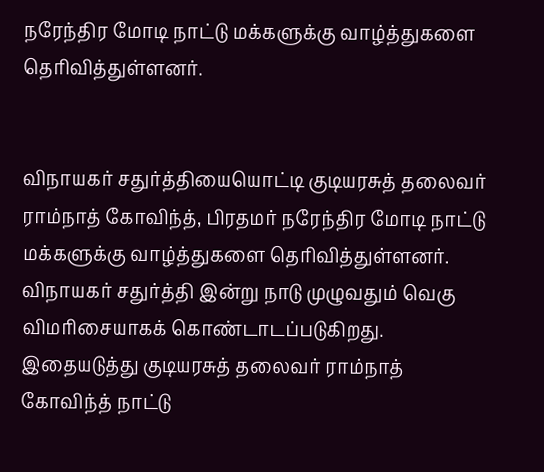நரேந்திர மோடி நாட்டு மக்களுக்கு வாழ்த்துகளை தெரிவித்துள்ளனர்.


விநாயகர் சதுர்த்தியையொட்டி குடியரசுத் தலைவர் ராம்நாத் கோவிந்த், பிரதமர் நரேந்திர மோடி நாட்டு மக்களுக்கு வாழ்த்துகளை தெரிவித்துள்ளனர்.
விநாயகர் சதுர்த்தி இன்று நாடு முழுவதும் வெகு விமரிசையாகக் கொண்டாடப்படுகிறது.
இதையடுத்து குடியரசுத் தலைவர் ராம்நாத் கோவிந்த் நாட்டு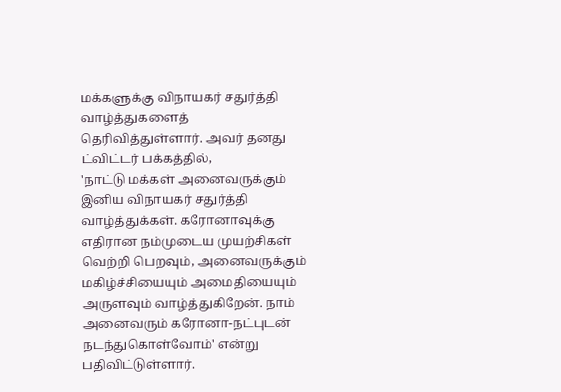மக்களுக்கு விநாயகர் சதுர்த்தி வாழ்த்துகளைத் தெரிவித்துள்ளார். அவர் தனது ட்விட்டர் பக்கத்தில்,
'நாட்டு மக்கள் அனைவருக்கும் இனிய விநாயகர் சதுர்த்தி வாழ்த்துக்கள். கரோனாவுக்கு எதிரான நம்முடைய முயற்சிகள் வெற்றி பெறவும், அனைவருக்கும் மகிழ்ச்சியையும் அமைதியையும் அருளவும் வாழ்த்துகிறேன். நாம் அனைவரும் கரோனா-நட்புடன் நடந்துகொள்வோம்' என்று பதிவிட்டுள்ளார்.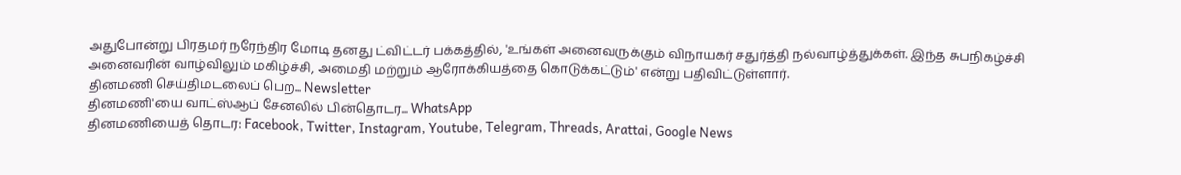அதுபோன்று பிரதமர் நரேந்திர மோடி தனது ட்விட்டர் பக்கத்தில், 'உங்கள் அனைவருக்கும் விநாயகர் சதுர்த்தி நல்வாழ்த்துக்கள். இந்த சுபநிகழ்ச்சி அனைவரின் வாழ்விலும் மகிழ்ச்சி, அமைதி மற்றும் ஆரோக்கியத்தை கொடுக்கட்டும்' என்று பதிவிட்டுள்ளார்.
தினமணி செய்திமடலைப் பெற... Newsletter
தினமணி'யை வாட்ஸ்ஆப் சேனலில் பின்தொடர... WhatsApp
தினமணியைத் தொடர: Facebook, Twitter, Instagram, Youtube, Telegram, Threads, Arattai, Google News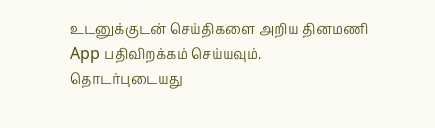உடனுக்குடன் செய்திகளை அறிய தினமணி App பதிவிறக்கம் செய்யவும்.
தொடர்புடையது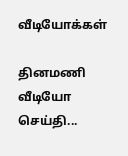வீடியோக்கள்

தினமணி வீடியோ செய்தி...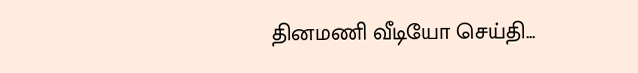தினமணி வீடியோ செய்தி...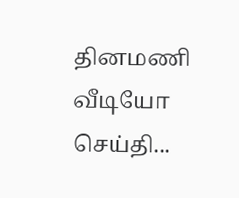தினமணி வீடியோ செய்தி...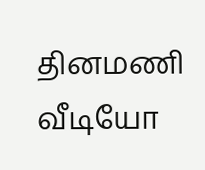தினமணி வீடியோ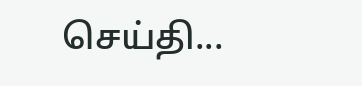செய்தி...